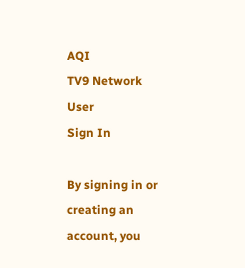AQI
TV9 Network
User
Sign In

By signing in or creating an account, you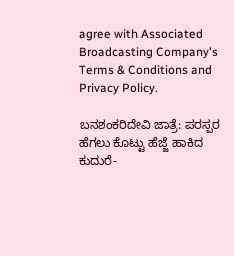agree with Associated Broadcasting Company's Terms & Conditions and Privacy Policy.

ಬನಶಂಕರಿದೇವಿ ಜಾತ್ರೆ: ಪರಸ್ಪರ ಹೆಗಲು ಕೊಟ್ಟು ಹೆಜ್ಜೆ ಹಾಕಿದ ಕುದುರೆ-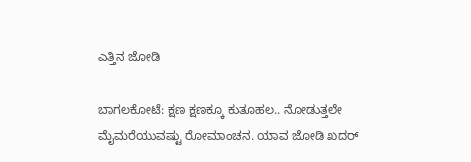ಎತ್ತಿನ ಜೋಡಿ

ಬಾಗಲಕೋಟೆ: ಕ್ಷಣ ಕ್ಷಣಕ್ಕೂ ಕುತೂಹಲ.. ನೋಡುತ್ತಲೇ ಮೈಮರೆಯುವಷ್ಟು ರೋಮಾಂಚನ. ಯಾವ ಜೋಡಿ ಖದರ್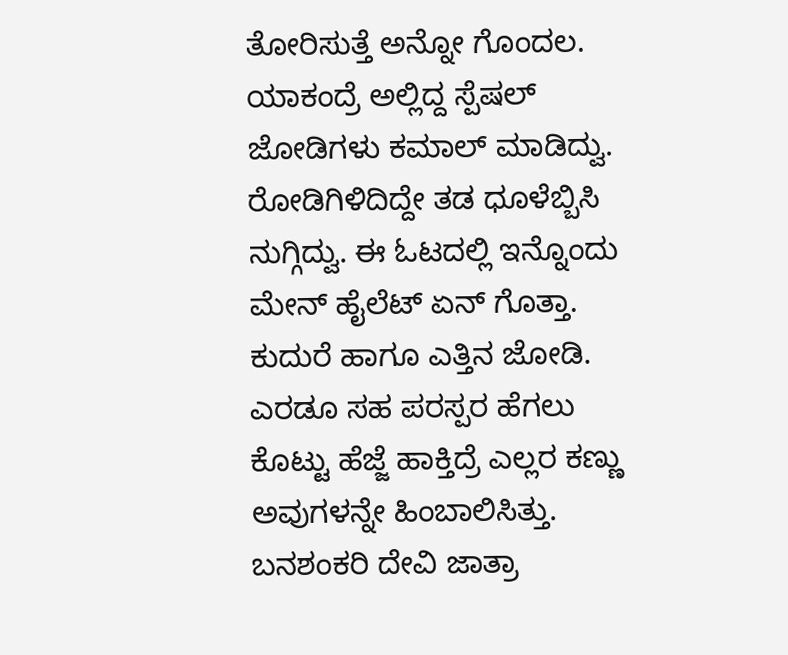ತೋರಿಸುತ್ತೆ ಅನ್ನೋ ಗೊಂದಲ. ಯಾಕಂದ್ರೆ ಅಲ್ಲಿದ್ದ ಸ್ಪೆಷಲ್ ಜೋಡಿಗಳು ಕಮಾಲ್ ಮಾಡಿದ್ವು. ರೋಡಿಗಿಳಿದಿದ್ದೇ ತಡ ಧೂಳೆಬ್ಬಿಸಿ ನುಗ್ಗಿದ್ವು. ಈ ಓಟದಲ್ಲಿ ಇನ್ನೊಂದು ಮೇನ್ ಹೈಲೆಟ್ ಏನ್ ಗೊತ್ತಾ. ಕುದುರೆ ಹಾಗೂ ಎತ್ತಿನ ಜೋಡಿ. ಎರಡೂ ಸಹ ಪರಸ್ಪರ ಹೆಗಲು ಕೊಟ್ಟು ಹೆಜ್ಜೆ ಹಾಕ್ತಿದ್ರೆ ಎಲ್ಲರ ಕಣ್ಣು ಅವುಗಳನ್ನೇ ಹಿಂಬಾಲಿಸಿತ್ತು. ಬನಶಂಕರಿ ದೇವಿ ಜಾತ್ರಾ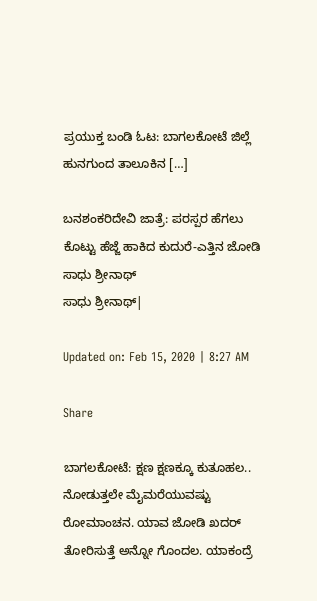ಪ್ರಯುಕ್ತ ಬಂಡಿ ಓಟ: ಬಾಗಲಕೋಟೆ ಜಿಲ್ಲೆ ಹುನಗುಂದ ತಾಲೂಕಿನ […]

ಬನಶಂಕರಿದೇವಿ ಜಾತ್ರೆ: ಪರಸ್ಪರ ಹೆಗಲು ಕೊಟ್ಟು ಹೆಜ್ಜೆ ಹಾಕಿದ ಕುದುರೆ-ಎತ್ತಿನ ಜೋಡಿ
ಸಾಧು ಶ್ರೀನಾಥ್
ಸಾಧು ಶ್ರೀನಾಥ್|

Updated on: Feb 15, 2020 | 8:27 AM

Share

ಬಾಗಲಕೋಟೆ: ಕ್ಷಣ ಕ್ಷಣಕ್ಕೂ ಕುತೂಹಲ.. ನೋಡುತ್ತಲೇ ಮೈಮರೆಯುವಷ್ಟು ರೋಮಾಂಚನ. ಯಾವ ಜೋಡಿ ಖದರ್ ತೋರಿಸುತ್ತೆ ಅನ್ನೋ ಗೊಂದಲ. ಯಾಕಂದ್ರೆ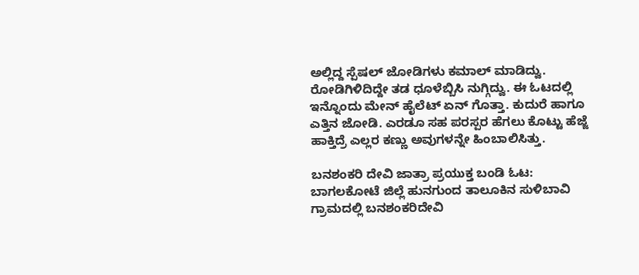ಅಲ್ಲಿದ್ದ ಸ್ಪೆಷಲ್ ಜೋಡಿಗಳು ಕಮಾಲ್ ಮಾಡಿದ್ವು. ರೋಡಿಗಿಳಿದಿದ್ದೇ ತಡ ಧೂಳೆಬ್ಬಿಸಿ ನುಗ್ಗಿದ್ವು. ಈ ಓಟದಲ್ಲಿ ಇನ್ನೊಂದು ಮೇನ್ ಹೈಲೆಟ್ ಏನ್ ಗೊತ್ತಾ. ಕುದುರೆ ಹಾಗೂ ಎತ್ತಿನ ಜೋಡಿ. ಎರಡೂ ಸಹ ಪರಸ್ಪರ ಹೆಗಲು ಕೊಟ್ಟು ಹೆಜ್ಜೆ ಹಾಕ್ತಿದ್ರೆ ಎಲ್ಲರ ಕಣ್ಣು ಅವುಗಳನ್ನೇ ಹಿಂಬಾಲಿಸಿತ್ತು.

ಬನಶಂಕರಿ ದೇವಿ ಜಾತ್ರಾ ಪ್ರಯುಕ್ತ ಬಂಡಿ ಓಟ: ಬಾಗಲಕೋಟೆ ಜಿಲ್ಲೆ ಹುನಗುಂದ ತಾಲೂಕಿನ ಸುಳಿಬಾವಿ ಗ್ರಾಮದಲ್ಲಿ ಬನಶಂಕರಿದೇವಿ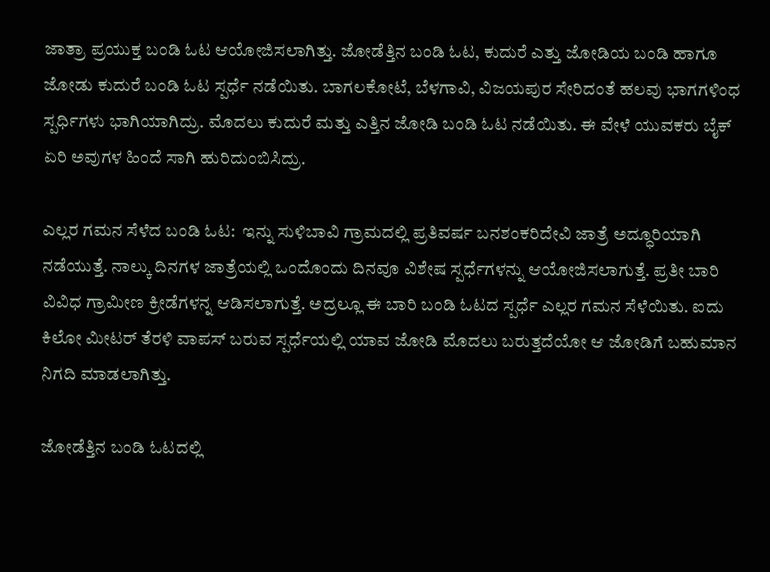ಜಾತ್ರಾ ಪ್ರಯುಕ್ತ ಬಂಡಿ ಓಟ ಆಯೋಜಿಸಲಾಗಿತ್ತು. ಜೋಡೆತ್ತಿನ ಬಂಡಿ ಓಟ, ಕುದುರೆ ಎತ್ತು ಜೋಡಿಯ ಬಂಡಿ ಹಾಗೂ ಜೋಡು ಕುದುರೆ ಬಂಡಿ ಓಟ ಸ್ಪರ್ಧೆ ನಡೆಯಿತು. ಬಾಗಲಕೋಟೆ, ಬೆಳಗಾವಿ, ವಿಜಯಪುರ ಸೇರಿದಂತೆ ಹಲವು ಭಾಗಗಳಿಂಧ ಸ್ಪರ್ಧಿಗಳು ಭಾಗಿಯಾಗಿದ್ರು. ಮೊದಲು ಕುದುರೆ ಮತ್ತು ಎತ್ತಿನ ಜೋಡಿ ಬಂಡಿ ಓಟ ನಡೆಯಿತು. ಈ ವೇಳೆ ಯುವಕರು ಬೈಕ್ ಏರಿ ಅವುಗಳ ಹಿಂದೆ ಸಾಗಿ ಹುರಿದುಂಬಿಸಿದ್ರು.

ಎಲ್ಲರ‌ ಗಮನ ಸೆಳೆದ ಬಂಡಿ ಓಟ:  ಇನ್ನು ಸುಳಿಬಾವಿ ಗ್ರಾಮದಲ್ಲಿ ಪ್ರತಿವರ್ಷ ಬನಶಂಕರಿದೇವಿ ಜಾತ್ರೆ ಅದ್ಧೂರಿಯಾಗಿ ನಡೆಯುತ್ತೆ. ನಾಲ್ಕು ದಿನಗಳ ಜಾತ್ರೆಯಲ್ಲಿ ಒಂದೊಂದು ದಿನವೂ ವಿಶೇಷ ಸ್ಪರ್ಧೆಗಳನ್ನು ಆಯೋಜಿಸಲಾಗುತ್ತೆ. ಪ್ರತೀ ಬಾರಿ ವಿವಿಧ ಗ್ರಾಮೀಣ ಕ್ರೀಡೆಗಳನ್ನ ಆಡಿಸಲಾಗುತ್ತೆ. ಅದ್ರಲ್ಲೂ ಈ ಬಾರಿ ಬಂಡಿ ಓಟದ ಸ್ಪರ್ಧೆ ಎಲ್ಲರ‌ ಗಮನ ಸೆಳೆಯಿತು. ಐದು ಕಿಲೋ ಮೀಟರ್ ತೆರಳಿ ವಾಪಸ್ ಬರುವ ಸ್ಪರ್ಧೆಯಲ್ಲಿ ಯಾವ ಜೋಡಿ ಮೊದಲು ಬರುತ್ತದೆಯೋ ಆ ಜೋಡಿಗೆ ಬಹುಮಾನ ನಿಗದಿ ಮಾಡಲಾಗಿತ್ತು.

ಜೋಡೆತ್ತಿನ‌ ಬಂಡಿ ಓಟದಲ್ಲಿ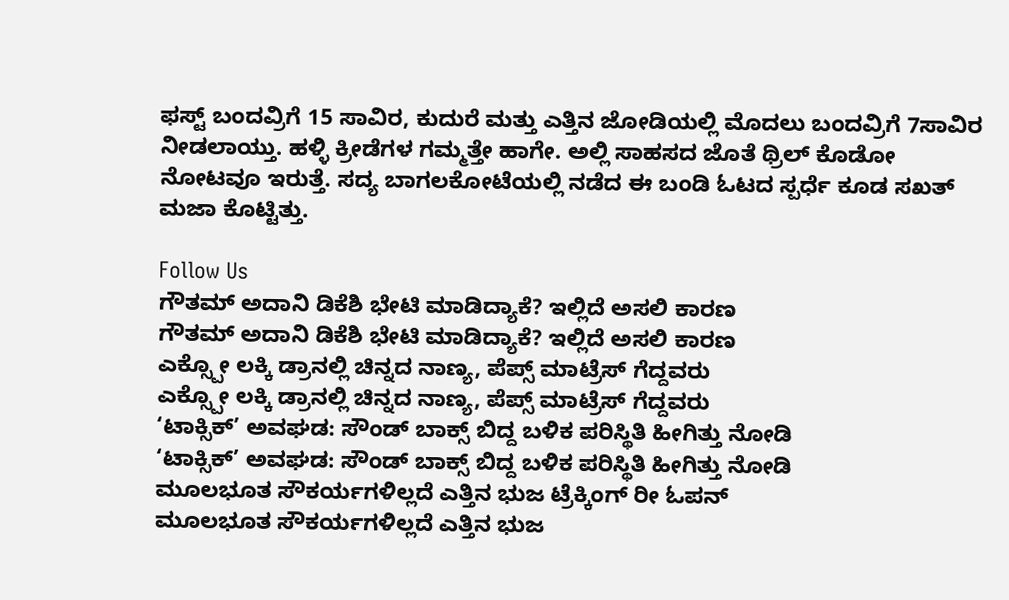ಫಸ್ಟ್ ಬಂದವ್ರಿಗೆ 15 ಸಾವಿರ, ಕುದುರೆ ಮತ್ತು ಎತ್ತಿನ ಜೋಡಿಯಲ್ಲಿ ಮೊದಲು ಬಂದವ್ರಿಗೆ 7ಸಾವಿರ ನೀಡಲಾಯ್ತು. ಹಳ್ಳಿ ಕ್ರೀಡೆಗಳ ಗಮ್ಮತ್ತೇ ಹಾಗೇ. ಅಲ್ಲಿ ಸಾಹಸದ ಜೊತೆ ಥ್ರಿಲ್ ಕೊಡೋ ನೋಟವೂ ಇರುತ್ತೆ. ಸದ್ಯ ಬಾಗಲಕೋಟೆಯಲ್ಲಿ ನಡೆದ ಈ ಬಂಡಿ ಓಟದ ಸ್ಪರ್ಧೆ ಕೂಡ ಸಖತ್ ಮಜಾ ಕೊಟ್ಟಿತ್ತು.

Follow Us
ಗೌತಮ್ ಅದಾನಿ ಡಿಕೆಶಿ ಭೇಟಿ ಮಾಡಿದ್ಯಾಕೆ? ಇಲ್ಲಿದೆ ಅಸಲಿ ಕಾರಣ
ಗೌತಮ್ ಅದಾನಿ ಡಿಕೆಶಿ ಭೇಟಿ ಮಾಡಿದ್ಯಾಕೆ? ಇಲ್ಲಿದೆ ಅಸಲಿ ಕಾರಣ
ಎಕ್ಸ್ಪೋ ಲಕ್ಕಿ ಡ್ರಾನಲ್ಲಿ ಚಿನ್ನದ ನಾಣ್ಯ, ಪೆಪ್ಸ್ ಮಾಟ್ರೆಸ್ ಗೆದ್ದವರು
ಎಕ್ಸ್ಪೋ ಲಕ್ಕಿ ಡ್ರಾನಲ್ಲಿ ಚಿನ್ನದ ನಾಣ್ಯ, ಪೆಪ್ಸ್ ಮಾಟ್ರೆಸ್ ಗೆದ್ದವರು
‘ಟಾಕ್ಸಿಕ್’ ಅವಘಡ: ಸೌಂಡ್ ಬಾಕ್ಸ್ ಬಿದ್ದ ಬಳಿಕ ಪರಿಸ್ಥಿತಿ ಹೀಗಿತ್ತು ನೋಡಿ
‘ಟಾಕ್ಸಿಕ್’ ಅವಘಡ: ಸೌಂಡ್ ಬಾಕ್ಸ್ ಬಿದ್ದ ಬಳಿಕ ಪರಿಸ್ಥಿತಿ ಹೀಗಿತ್ತು ನೋಡಿ
ಮೂಲಭೂತ ಸೌಕರ್ಯಗಳಿಲ್ಲದೆ ಎತ್ತಿನ ಭುಜ ಟ್ರೆಕ್ಕಿಂಗ್ ರೀ ಓಪನ್
ಮೂಲಭೂತ ಸೌಕರ್ಯಗಳಿಲ್ಲದೆ ಎತ್ತಿನ ಭುಜ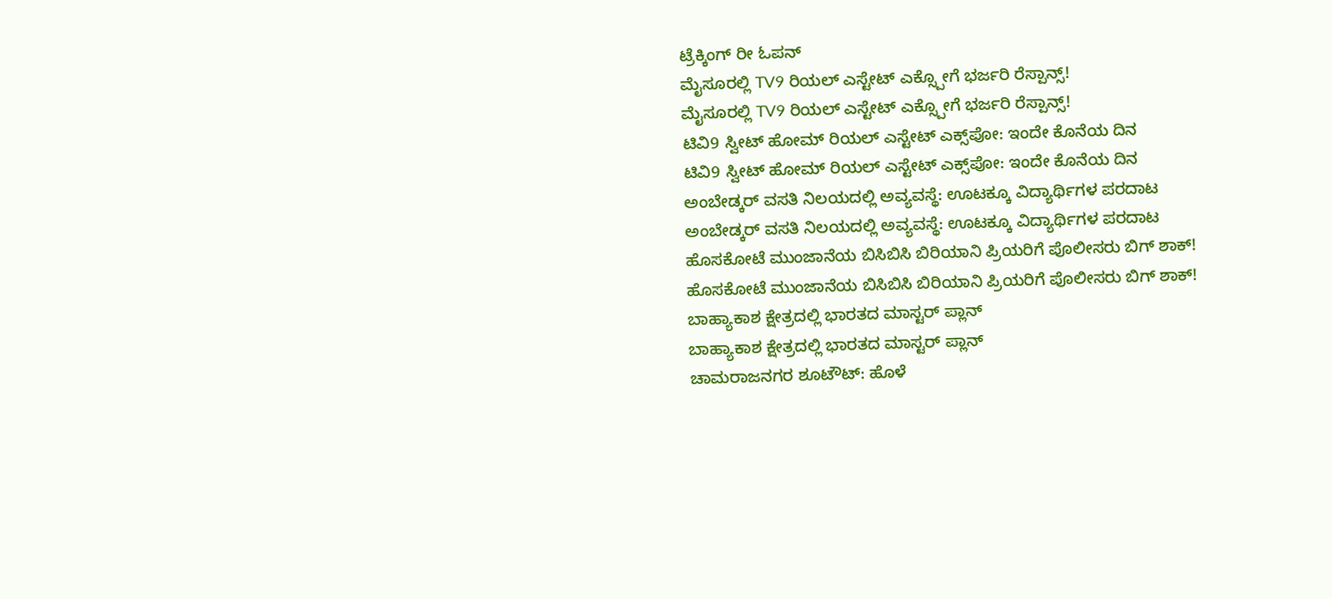ಟ್ರೆಕ್ಕಿಂಗ್ ರೀ ಓಪನ್
ಮೈಸೂರಲ್ಲಿ TV9 ರಿಯಲ್ ಎಸ್ಟೇಟ್ ಎಕ್ಸ್ಪೋಗೆ ಭರ್ಜರಿ ರೆಸ್ಪಾನ್ಸ್!
ಮೈಸೂರಲ್ಲಿ TV9 ರಿಯಲ್ ಎಸ್ಟೇಟ್ ಎಕ್ಸ್ಪೋಗೆ ಭರ್ಜರಿ ರೆಸ್ಪಾನ್ಸ್!
ಟಿವಿ9 ಸ್ವೀಟ್ ಹೋಮ್ ರಿಯಲ್ ಎಸ್ಟೇಟ್ ಎಕ್ಸ್‌ಪೋ: ಇಂದೇ ಕೊನೆಯ ದಿನ
ಟಿವಿ9 ಸ್ವೀಟ್ ಹೋಮ್ ರಿಯಲ್ ಎಸ್ಟೇಟ್ ಎಕ್ಸ್‌ಪೋ: ಇಂದೇ ಕೊನೆಯ ದಿನ
ಅಂಬೇಡ್ಕರ್ ವಸತಿ ನಿಲಯದಲ್ಲಿ ಅವ್ಯವಸ್ಥೆ: ಊಟಕ್ಕೂ ವಿದ್ಯಾರ್ಥಿಗಳ ಪರದಾಟ
ಅಂಬೇಡ್ಕರ್ ವಸತಿ ನಿಲಯದಲ್ಲಿ ಅವ್ಯವಸ್ಥೆ: ಊಟಕ್ಕೂ ವಿದ್ಯಾರ್ಥಿಗಳ ಪರದಾಟ
ಹೊಸಕೋಟೆ ಮುಂಜಾನೆಯ ಬಿಸಿಬಿಸಿ ಬಿರಿಯಾನಿ ಪ್ರಿಯರಿಗೆ ಪೊಲೀಸರು ಬಿಗ್ ಶಾಕ್!
ಹೊಸಕೋಟೆ ಮುಂಜಾನೆಯ ಬಿಸಿಬಿಸಿ ಬಿರಿಯಾನಿ ಪ್ರಿಯರಿಗೆ ಪೊಲೀಸರು ಬಿಗ್ ಶಾಕ್!
ಬಾಹ್ಯಾಕಾಶ ಕ್ಷೇತ್ರದಲ್ಲಿ ಭಾರತದ ಮಾಸ್ಟರ್ ಪ್ಲಾನ್
ಬಾಹ್ಯಾಕಾಶ ಕ್ಷೇತ್ರದಲ್ಲಿ ಭಾರತದ ಮಾಸ್ಟರ್ ಪ್ಲಾನ್
ಚಾಮರಾಜನಗರ ಶೂಟೌಟ್: ಹೊಳೆ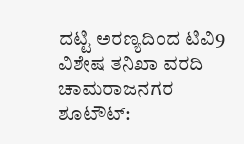ದಟ್ಟಿ ಅರಣ್ಯದಿಂದ ಟಿವಿ9 ವಿಶೇಷ ತನಿಖಾ ವರದಿ
ಚಾಮರಾಜನಗರ ಶೂಟೌಟ್: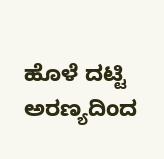ಹೊಳೆ ದಟ್ಟಿ ಅರಣ್ಯದಿಂದ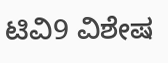ಟಿವಿ9 ವಿಶೇಷ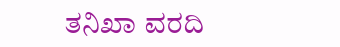ತನಿಖಾ ವರದಿ